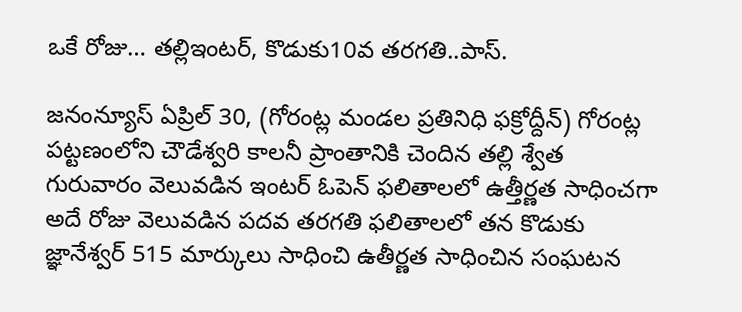ఒకే రోజు… తల్లిఇంటర్, కొడుకు10వ తరగతి..పాస్.

జనంన్యూస్ ఏప్రిల్ 30, (గోరంట్ల మండల ప్రతినిధి ఫక్రోద్దీన్) గోరంట్ల పట్టణంలోని చౌడేశ్వరి కాలనీ ప్రాంతానికి చెందిన తల్లి శ్వేత గురువారం వెలువడిన ఇంటర్ ఓపెన్ ఫలితాలలో ఉత్తీర్ణత సాధించగా అదే రోజు వెలువడిన పదవ తరగతి ఫలితాలలో తన కొడుకు జ్ఞానేశ్వర్ 515 మార్కులు సాధించి ఉతీర్ణత సాధించిన సంఘటన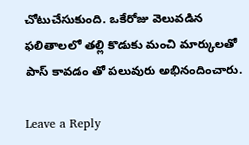చోటుచేసుకుంది. ఒకేరోజు వెలువడిన ఫలితాలలో తల్లి కొడుకు మంచి మార్కులతో పాస్ కావడం తో పలువురు అభినందించారు.

Leave a Reply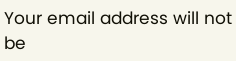Your email address will not be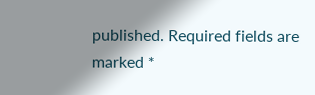published. Required fields are marked *